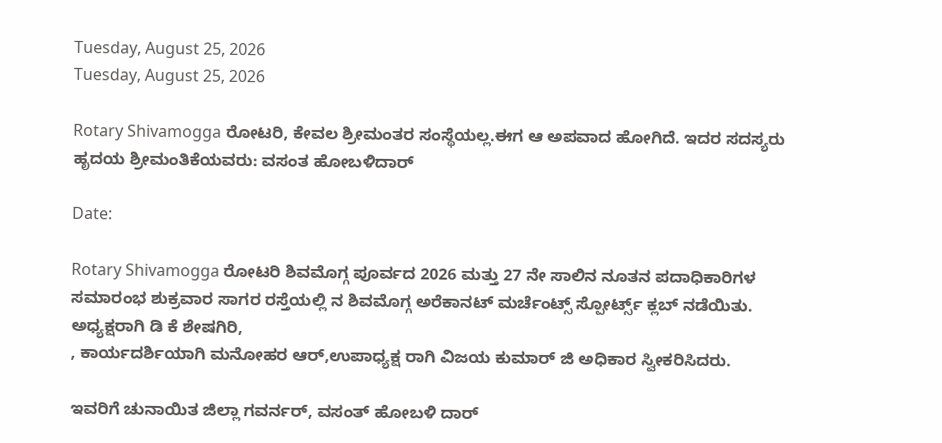Tuesday, August 25, 2026
Tuesday, August 25, 2026

Rotary Shivamogga ರೋಟರಿ, ಕೇವಲ ಶ್ರೀಮಂತರ ಸಂಸ್ಥೆಯಲ್ಲ.ಈಗ ಆ ಅಪವಾದ ಹೋಗಿದೆ. ಇದರ ಸದಸ್ಯರು ಹೃದಯ ಶ್ರೀಮಂತಿಕೆಯವರು: ವಸಂತ ಹೋಬಳಿದಾರ್

Date:

Rotary Shivamogga ರೋಟರಿ ಶಿವಮೊಗ್ಗ ಪೂರ್ವದ 2026 ಮತ್ತು 27 ನೇ ಸಾಲಿನ ನೂತನ ಪದಾಧಿಕಾರಿಗಳ ಸಮಾರಂಭ ಶುಕ್ರವಾರ ಸಾಗರ ರಸ್ತೆಯಲ್ಲಿ ನ ಶಿವಮೊಗ್ಗ ಅರೆಕಾನಟ್ ಮರ್ಚೆಂಟ್ಸ್ ಸ್ಪೋರ್ಟ್ಸ್ ಕ್ಲಬ್ ನಡೆಯಿತು.
ಅಧ್ಯಕ್ಷರಾಗಿ ಡಿ ಕೆ ಶೇಷಗಿರಿ,
, ಕಾರ್ಯದರ್ಶಿಯಾಗಿ ಮನೋಹರ ಆರ್,ಉಪಾಧ್ಯಕ್ಷ ರಾಗಿ ವಿಜಯ ಕುಮಾರ್ ಜಿ ಅಧಿಕಾರ ಸ್ವೀಕರಿಸಿದರು.

ಇವರಿಗೆ ಚುನಾಯಿತ ಜಿಲ್ಲಾ ಗವರ್ನರ್, ವಸಂತ್ ಹೋಬಳಿ ದಾರ್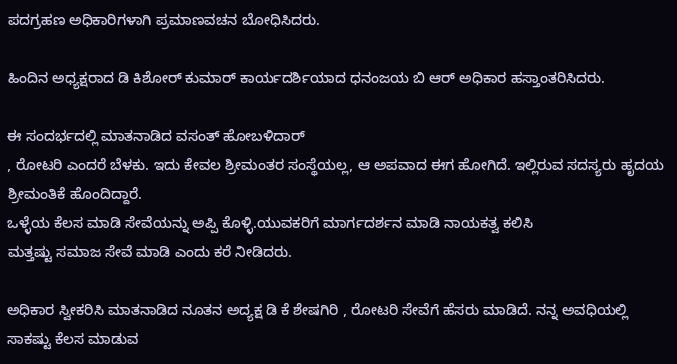ಪದಗ್ರಹಣ ಅಧಿಕಾರಿಗಳಾಗಿ ಪ್ರಮಾಣವಚನ ಬೋಧಿಸಿದರು.

ಹಿಂದಿನ ಅಧ್ಯಕ್ಷರಾದ ಡಿ ಕಿಶೋರ್ ಕುಮಾರ್ ಕಾರ್ಯದರ್ಶಿಯಾದ ಧನಂಜಯ ಬಿ ಆರ್ ಅಧಿಕಾರ ಹಸ್ತಾಂತರಿಸಿದರು.

ಈ ಸಂದರ್ಭದಲ್ಲಿ ಮಾತನಾಡಿದ ವಸಂತ್ ಹೋಬಳಿದಾರ್
, ರೋಟರಿ ಎಂದರೆ ಬೆಳಕು. ಇದು ಕೇವಲ ಶ್ರೀಮಂತರ ಸಂಸ್ಥೆಯಲ್ಲ, ಆ ಅಪವಾದ ಈಗ ಹೋಗಿದೆ. ಇಲ್ಲಿರುವ ಸದಸ್ಯರು ಹೃದಯ ಶ್ರೀಮಂತಿಕೆ ಹೊಂದಿದ್ದಾರೆ.
ಒಳ್ಳೆಯ ಕೆಲಸ ಮಾಡಿ ಸೇವೆಯನ್ನು ಅಪ್ಪಿ ಕೊಳ್ಳಿ.ಯುವಕರಿಗೆ ಮಾರ್ಗದರ್ಶನ ಮಾಡಿ ನಾಯಕತ್ವ ಕಲಿಸಿ
ಮತ್ತಷ್ಟು ಸಮಾಜ ಸೇವೆ ಮಾಡಿ ಎಂದು ಕರೆ ನೀಡಿದರು.

ಅಧಿಕಾರ ಸ್ವೀಕರಿಸಿ ಮಾತನಾಡಿದ ನೂತನ ಅದ್ಯಕ್ಷ ಡಿ ಕೆ ಶೇಷಗಿರಿ , ರೋಟರಿ ಸೇವೆಗೆ ಹೆಸರು ಮಾಡಿದೆ. ನನ್ನ ಅವಧಿಯಲ್ಲಿ ಸಾಕಷ್ಟು ಕೆಲಸ ಮಾಡುವ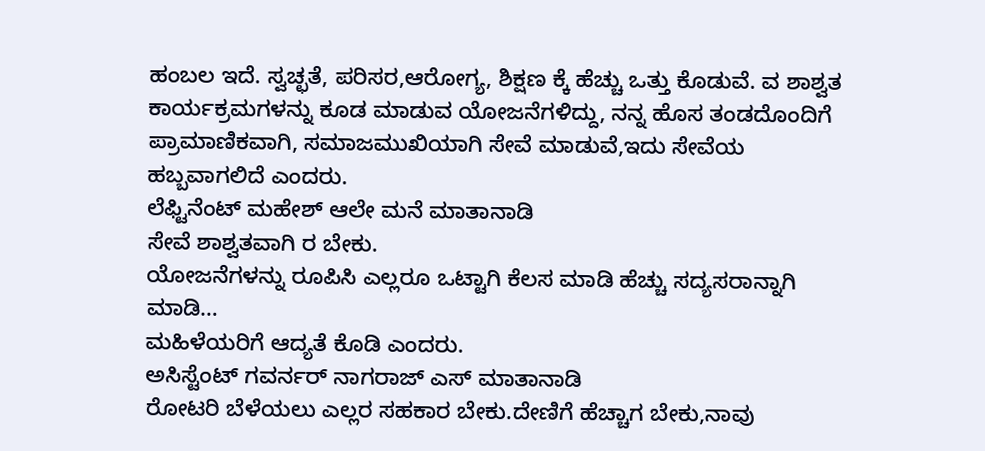ಹಂಬಲ ಇದೆ. ಸ್ವಚ್ಛತೆ, ಪರಿಸರ,ಆರೋಗ್ಯ, ಶಿಕ್ಷಣ ಕ್ಕೆ ಹೆಚ್ಚು ಒತ್ತು ಕೊಡುವೆ. ವ ಶಾಶ್ವತ ಕಾರ್ಯಕ್ರಮಗಳನ್ನು ಕೂಡ ಮಾಡುವ ಯೋಜನೆಗಳಿದ್ದು, ನನ್ನ ಹೊಸ ತಂಡದೊಂದಿಗೆ ಪ್ರಾಮಾಣಿಕವಾಗಿ, ಸಮಾಜಮುಖಿಯಾಗಿ ಸೇವೆ ಮಾಡುವೆ,ಇದು ಸೇವೆಯ ಹಬ್ಬವಾಗಲಿದೆ ಎಂದರು.
ಲೆಫ್ಟಿನೆಂಟ್‌ ಮಹೇಶ್ ಆಲೇ ಮನೆ ಮಾತಾನಾಡಿ
ಸೇವೆ ಶಾಶ್ವತವಾಗಿ ರ ಬೇಕು.
ಯೋಜನೆಗಳನ್ನು ರೂಪಿಸಿ ಎಲ್ಲರೂ ಒಟ್ಟಾಗಿ ಕೆಲಸ ಮಾಡಿ ಹೆಚ್ಚು ಸದ್ಯಸರಾನ್ನಾಗಿ ಮಾಡಿ…
ಮಹಿಳೆಯರಿಗೆ ಆದ್ಯತೆ ಕೊಡಿ ಎಂದರು.
ಅಸಿಸ್ಟೆಂಟ್ ಗವರ್ನರ್ ನಾಗರಾಜ್ ಎಸ್ ಮಾತಾನಾಡಿ
ರೋಟರಿ ಬೆಳೆಯಲು ಎಲ್ಲರ ಸಹಕಾರ ಬೇಕು.ದೇಣಿಗೆ ಹೆಚ್ಚಾಗ ಬೇಕು,ನಾವು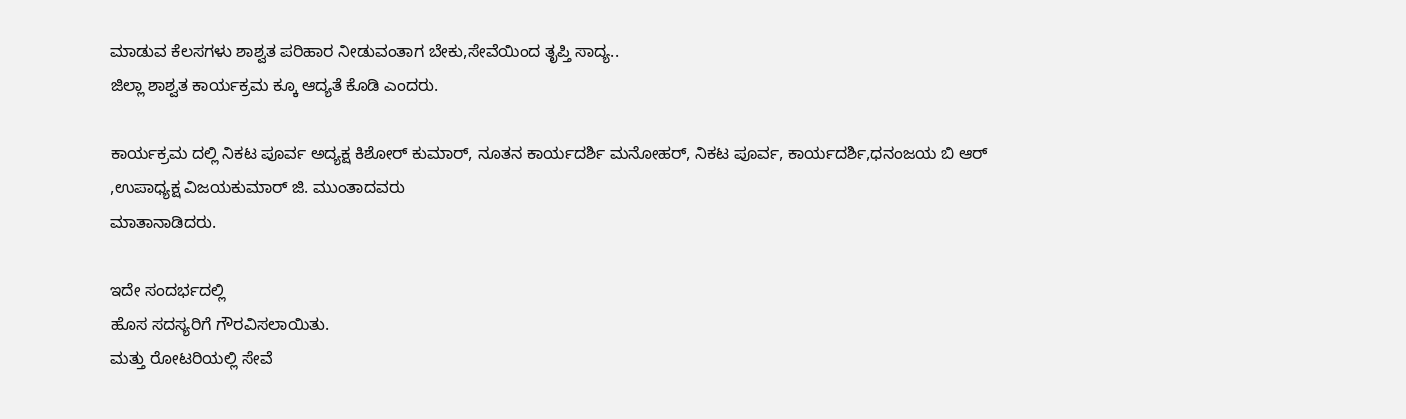ಮಾಡುವ ಕೆಲಸಗಳು ಶಾಶ್ವತ ಪರಿಹಾರ ನೀಡುವಂತಾಗ ಬೇಕು,ಸೇವೆಯಿಂದ ತೃಪ್ತಿ ಸಾದ್ಯ..
ಜಿಲ್ಲಾ ಶಾಶ್ವತ ಕಾರ್ಯಕ್ರಮ ಕ್ಕೂ ಆದ್ಯತೆ ಕೊಡಿ ಎಂದರು.

ಕಾರ್ಯಕ್ರಮ ದಲ್ಲಿ ನಿಕಟ ಪೂರ್ವ ಅದ್ಯಕ್ಷ ಕಿಶೋರ್ ಕುಮಾರ್, ನೂತನ ಕಾರ್ಯದರ್ಶಿ ಮನೋಹರ್, ನಿಕಟ ಪೂರ್ವ, ಕಾರ್ಯದರ್ಶಿ,ಧನಂಜಯ ಬಿ ಆರ್ ,ಉಪಾಧ್ಯಕ್ಷ ವಿಜಯಕುಮಾರ್ ಜಿ. ಮುಂತಾದವರು
ಮಾತಾನಾಡಿದರು.

ಇದೇ ಸಂದರ್ಭದಲ್ಲಿ
ಹೊಸ ಸದಸ್ಯರಿಗೆ ಗೌರವಿಸಲಾಯಿತು.
ಮತ್ತು ರೋಟರಿಯಲ್ಲಿ ಸೇವೆ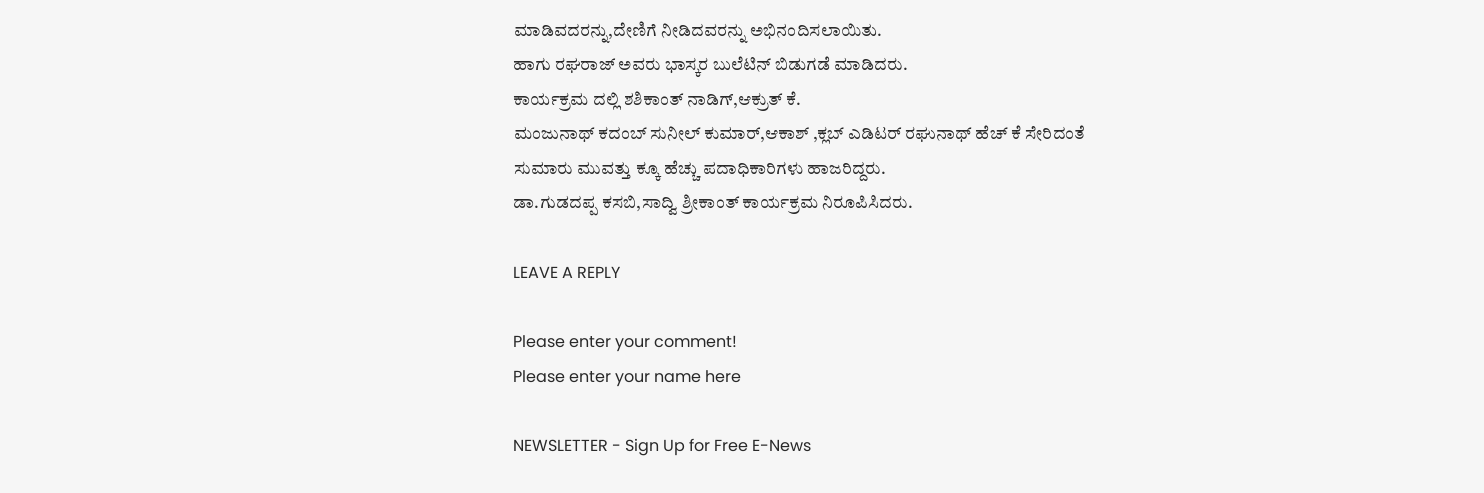ಮಾಡಿವದರನ್ನು,ದೇಣಿಗೆ ನೀಡಿದವರನ್ನು ಅಭಿನಂದಿಸಲಾಯಿತು.
ಹಾಗು ರಘರಾಜ್ ಅವರು ಭಾಸ್ಕರ ಬುಲೆಟಿನ್ ಬಿಡುಗಡೆ ಮಾಡಿದರು.
ಕಾರ್ಯಕ್ರಮ ದಲ್ಲಿ ಶಶಿಕಾಂತ್ ನಾಡಿಗ್,ಆಕ್ರುತ್ ಕೆ.
ಮಂಜುನಾಥ್ ಕದಂಬ್ ಸುನೀಲ್ ಕುಮಾರ್,ಆಕಾಶ್ ,ಕ್ಲಬ್ ಎಡಿಟರ್ ರಘುನಾಥ್ ಹೆಚ್ ಕೆ ಸೇರಿದಂತೆ ಸುಮಾರು ಮುವತ್ತು ಕ್ಕೂ ಹೆಚ್ಚು ಪದಾಧಿಕಾರಿಗಳು ಹಾಜರಿದ್ದರು.
ಡಾ.ಗುಡದಪ್ಪ ಕಸಬಿ,ಸಾದ್ವಿ ಶ್ರೀಕಾಂತ್ ಕಾರ್ಯಕ್ರಮ ನಿರೂಪಿಸಿದರು.

LEAVE A REPLY

Please enter your comment!
Please enter your name here

NEWSLETTER - Sign Up for Free E-News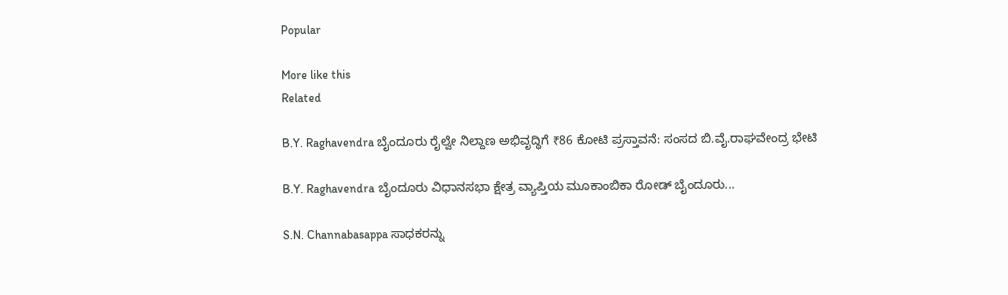Popular

More like this
Related

B.Y. Raghavendra ಬೈಂದೂರು ರೈಲ್ವೇ ನಿಲ್ದಾಣ ಅಭಿವೃದ್ಧಿಗೆ ₹86 ಕೋಟಿ ಪ್ರಸ್ತಾವನೆ: ಸಂಸದ ಬಿ.ವೈ.ರಾಘವೇಂದ್ರ ಭೇಟಿ

B.Y. Raghavendra ಬೈಂದೂರು ವಿಧಾನಸಭಾ ಕ್ಷೇತ್ರ ವ್ಯಾಪ್ತಿಯ ಮೂಕಾಂಬಿಕಾ ರೋಡ್ ಬೈಂದೂರು...

S.N. Channabasappa ಸಾಧಕರನ್ನು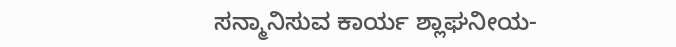ಸನ್ಮಾನಿಸುವ ಕಾರ್ಯ ಶ್ಲಾಘನೀಯ-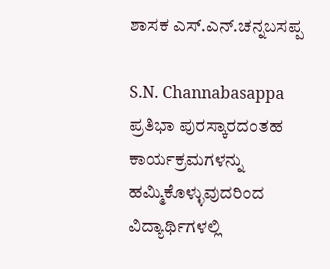ಶಾಸಕ ಎಸ್.ಎನ್.ಚನ್ನಬಸಪ್ಪ

S.N. Channabasappa ಪ್ರತಿಭಾ ಪುರಸ್ಕಾರದಂತಹ ಕಾರ್ಯಕ್ರಮಗಳನ್ನು ಹಮ್ಮಿಕೊಳ್ಳುವುದರಿಂದ ವಿದ್ಯಾರ್ಥಿಗಳಲ್ಲಿ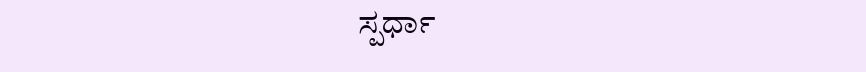ಸ್ಪರ್ಧಾ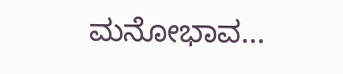ಮನೋಭಾವ...